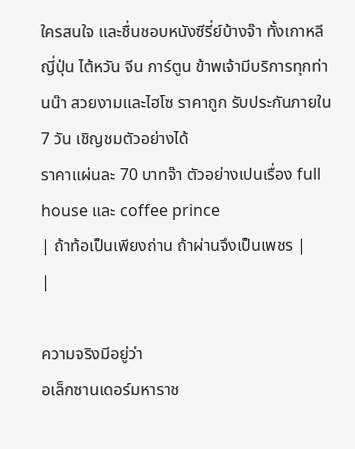ใครสนใจ และชื่นชอบหนังซีรี่ย์บ้างจ๊า ทั้งเกาหลี ญี่ปุ่น ไต้หวัน จีน การ์ตูน ข้าพเจ้ามีบริการทุกท่านน๊า สวยงามและไฮโซ ราคาถูก รับประกันภายใน 7 วัน เชิญชมตัวอย่างได้
ราคาแผ่นละ 70 บาทจ๊า ตัวอย่างเปนเรื่อง full house และ coffee prince
| ถ้าท้อเป็นเพียงถ่าน ถ้าผ่านจึงเป็นเพชร |
|

ความจริงมีอยู่ว่า
อเล็กซานเดอร์มหาราช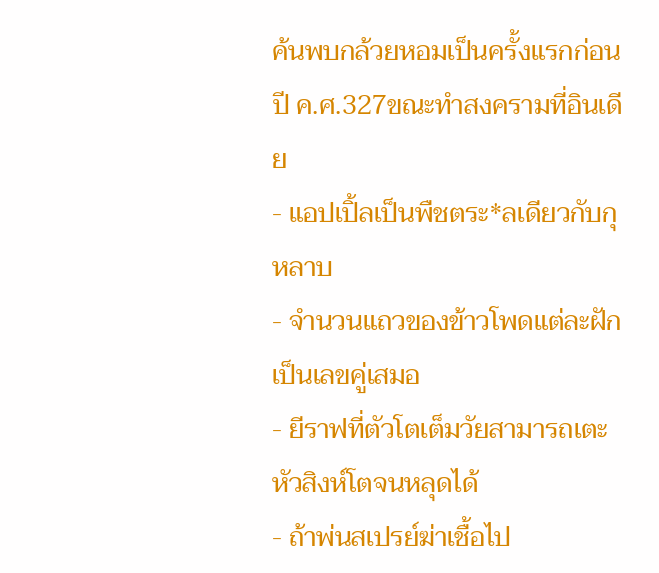ค้นพบกล้วยหอมเป็นครั้งแรกก่อนปี ค.ศ.327ขณะทำสงครามที่อินเดีย
- แอปเปิ้ลเป็นพืชตระ*ลเดียวกับกุหลาบ
- จำนวนแถวของข้าวโพดแต่ละฝักเป็นเลขคู่เสมอ
- ยีราฟที่ตัวโตเต็มวัยสามารถเตะหัวสิงห์โตจนหลุดได้
- ถ้าพ่นสเปรย์ฆ่าเชื้อไป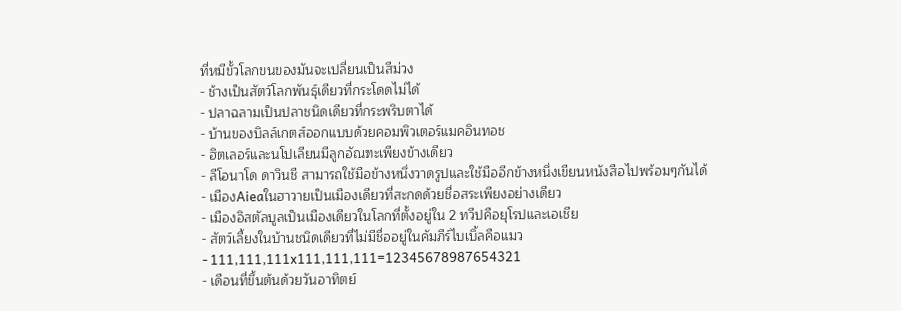ที่หมีขั้วโลกขนของมันจะเปลี่ยนเป็นสีม่วง
- ช้างเป็นสัตว์โลกพันธุ์เดียวที่กระโดดไม่ได้
- ปลาฉลามเป็นปลาชนิดเดียวที่กระพริบตาได้
- บ้านของบิลล์เกตส์ออกแบบด้วยคอมพิวเตอร์แมคอินทอช
- ฮิตเลอร์และนโปเลียนมีลูกอัณฑะเพียงข้างเดียว
- ลีโอนาโด ดาวินชี สามารถใช้มือข้างหนึ่งวาดรูปและใช้มืออีกข้างหนึ่งเขียนหนังสือไปพร้อมๆกันได้
- เมืองAieaในฮาวายเป็นเมืองเดียวที่สะกดด้วยชื่อสระเพียงอย่างเดียว
- เมืองอิสตัลบูลเป็นเมืองเดียวในโลกที่ตั้งอยู่ใน 2 ทวีปคือยุโรปและเอเชีย
- สัตว์เลี้ยงในบ้านชนิดเดียวที่ไม่มีชื่ออยู่ในคัมภีร์ไบเบิ้ลคือแมว
- 111,111,111x111,111,111=12345678987654321
- เดือนที่ขึ้นต้นด้วยวันอาทิตย์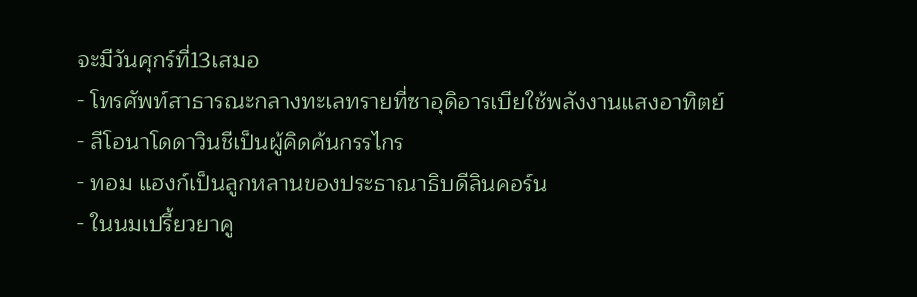จะมีวันศุกร์ที่13เสมอ
- โทรศัพท์สาธารณะกลางทะเลทรายที่ซาอุดิอารเบียใช้พลังงานแสงอาทิตย์
- ลีโอนาโดดาวินชีเป็นผู้คิดค้นกรรไกร
- ทอม แฮงก์เป็นลูกหลานของประธาณาธิบดีลินคอร์น
- ในนมเปรี้ยวยาคู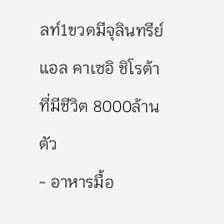ลท์1ขวดมีจุลินทรีย์ แอล คาเซอิ ชิโรต้า ที่มีชีวิต 8000ล้านตัว
- อาหารมื้อ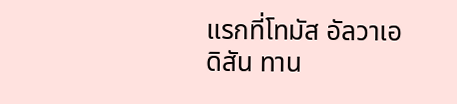แรกที่โทมัส อัลวาเอดิสัน ทาน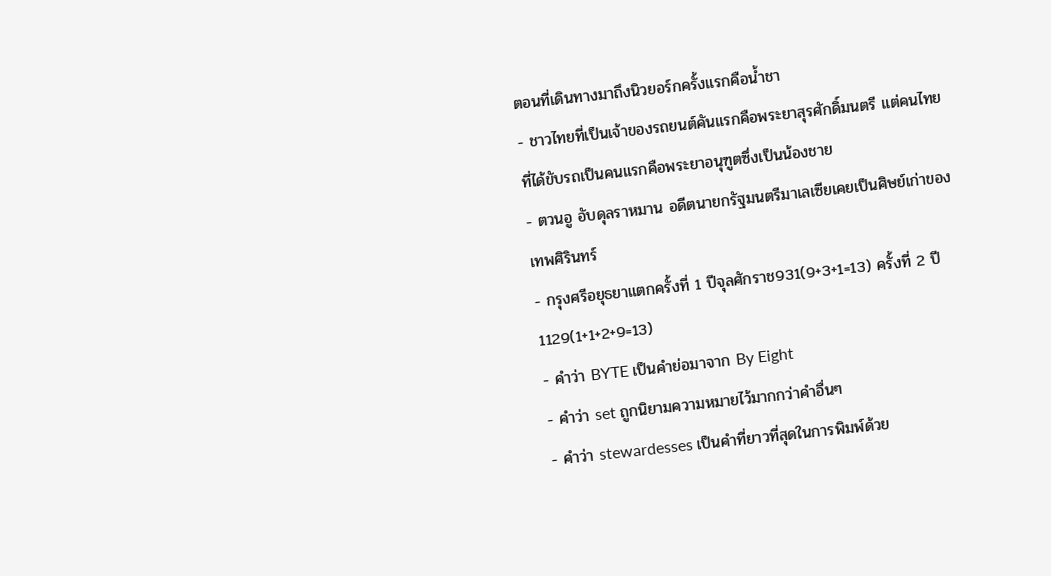ตอนที่เดินทางมาถึงนิวยอร์กครั้งแรกคือน้ำชา
- ชาวไทยที่เป็นเจ้าของรถยนต์คันแรกคือพระยาสุรศักดิ์มนตรี แต่คนไทยที่ได้ขับรถเป็นคนแรกคือพระยาอนุฑูตซึ่งเป็นน้องชาย
- ตวนอู อับดุลราหมาน อดีตนายกรัฐมนตรีมาเลเซียเคยเป็นศิษย์เก่าของเทพศิรินทร์
- กรุงศรีอยุธยาแตกครั้งที่ 1 ปีจุลศักราช931(9+3+1=13) ครั้งที่ 2 ปี 1129(1+1+2+9=13)
- คำว่า BYTE เป็นคำย่อมาจาก By Eight
- คำว่า set ถูกนิยามความหมายไว้มากกว่าคำอื่นๆ
- คำว่า stewardesses เป็นคำที่ยาวที่สุดในการพิมพ์ด้วย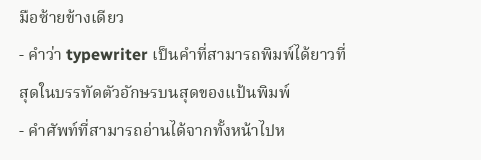มือซ้ายข้างเดียว
- คำว่า typewriter เป็นคำที่สามารถพิมพ์ได้ยาวที่สุดในบรรทัดตัวอักษรบนสุดของแป้นพิมพ์
- คำศัพท์ที่สามารถอ่านได้จากทั้งหน้าไปห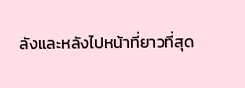ลังและหลังไปหน้าที่ยาวที่สุด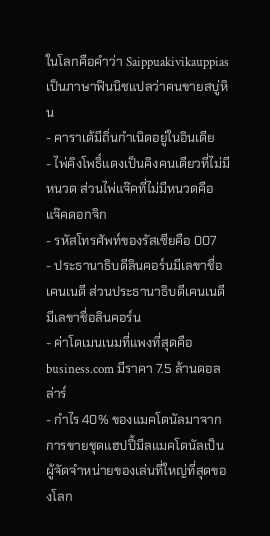ในโลกคือคำว่า Saippuakivikauppias เป็นภาษาฟินนิชแปลว่าคนขายสบู่หิน
- คาราเต้มีถิ่นกำเนิดอยู่ในอินเดีย
- ไพ่คิงโพธิ์แดงเป็นคิงคนเดียวที่ไม่มีหนวด ส่วนไพ่แจ๊คที่ไม่มีหนวดคือ แจ๊คดอกจิก
- รหัสโทรศัพท์ของรัสเซียคือ 007
- ประธานาธิบดีลินคอร์นมีเลขาชื่อเคนเนดี ส่วนประธานาธิบดีเคนเนดีมีเลขาชื่อลินคอร์น
- ค่าโดเมนเนมที่แพงที่สุดคือ business.com มีราคา 7.5 ล้านดอลล่าร์
- กำไร 40% ของแมคโดนัลมาจากการขายชุดแฮปปี้มีลแมคโดนัลเป็นผู้จัดจำหน่ายของเล่นที่ใหญ่ที่สุดของโลก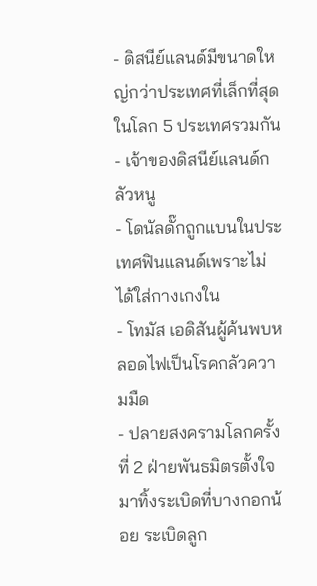- ดิสนีย์แลนด์มีขนาดใหญ่กว่าประเทศที่เล็กที่สุดในโลก 5 ประเทศรวมกัน
- เจ้าของดิสนีย์แลนด์กลัวหนู
- โดนัลดั๊กถูกแบนในประเทศฟินแลนด์เพราะไม่ได้ใส่กางเกงใน
- โทมัส เอดิสันผู้ค้นพบหลอดไฟเป็นโรคกลัวความมืด
- ปลายสงครามโลกครั้งที่ 2 ฝ่ายพันธมิตรตั้งใจมาทิ้งระเบิดที่บางกอกน้อย ระเบิดลูก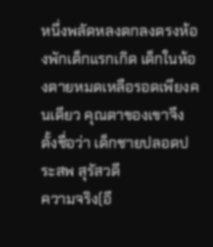หนึ่งพลัดหลงตกลงตรงห้องพักเด็กแรกเกิด เด็กในห้องตายหมดเหลือรอดเพียงคนเดียว คุณตาของเขาจึงตั้งชื่อว่า เด็กชายปลอดประสพ สุรัสวดี
ความจริง(อี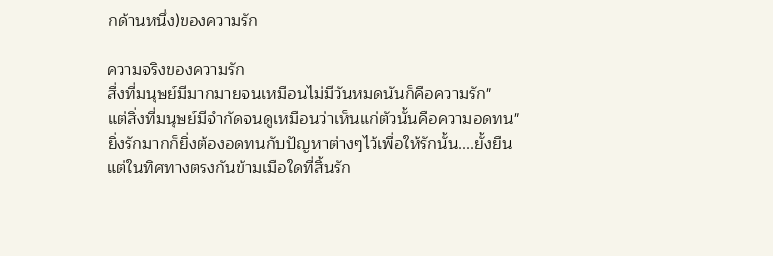กด้านหนึ่ง)ของความรัก

ความจริงของความรัก
สื่งที่มนุษย์มีมากมายจนเหมือนไม่มีวันหมดนันก็คือความรัก"
แต่สิ่งที่มนุษย์มีจำกัดจนดูเหมือนว่าเห็นแก่ตัวนั้นคือความอดทน"
ยิ่งรักมากก็ยิ่งต้องอดทนกับปัญหาต่างๆไว้เพื่อให้รักนั้น....ยั้งยืน
แต่ในทิศทางตรงกันข้ามเมือใดที่สิ้นรัก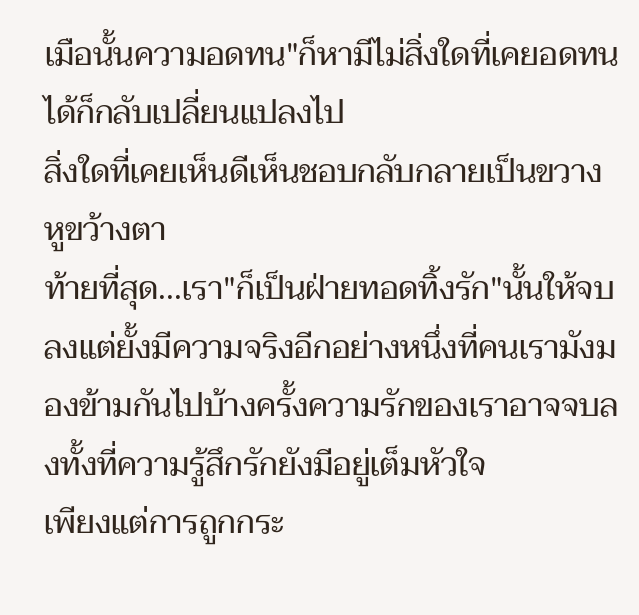เมือนั้นความอดทน"ก็หามีไม่สิ่งใดที่เคยอดทนได้ก็กลับเปลี่ยนแปลงไป
สิ่งใดที่เคยเห็นดีเห็นชอบกลับกลายเป็นขวางหูขว้างตา
ท้ายที่สุด...เรา"ก็เป็นฝ่ายทอดทิ้งรัก"นั้นให้จบลงแต่ยั้งมีความจริงอีกอย่างหนึ่งที่คนเรามังมองข้ามกันไปบ้างครั้งความรักของเราอาจจบลงทั้งที่ความรู้สึกรักยังมีอยู่เต็มหัวใจ
เพียงแต่การถูกกระ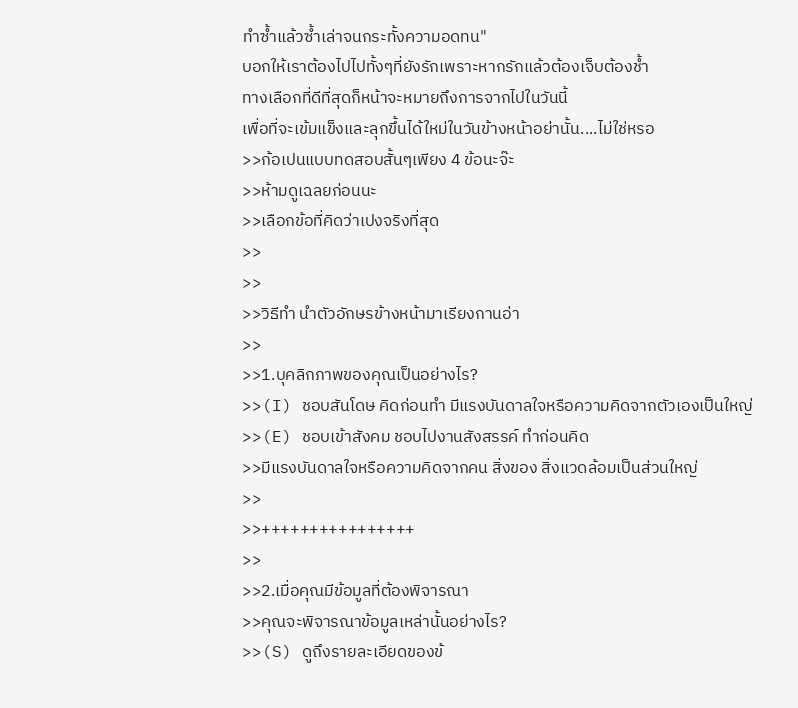ทำซ้ำแล้วซ้ำเล่าจนกระทั้งความอดทน"
บอกให้เราต้องไปไปทั้งๆที่ยังรักเพราะหากรักแล้วต้องเจ็บต้องช้ำ
ทางเลือกที่ดีที่สุดก็หน้าจะหมายถึงการจากไปในวันนี้
เพื่อที่จะเข้มแข็งและลุกขึ้นได้ใหม่ในวันข้างหน้าอย่านั้น....ไม่ใช่หรอ
>>ก้อเปนแบบทดสอบสั้นๆเพียง 4 ข้อนะจ๊ะ
>>ห้ามดูเฉลยก่อนนะ
>>เลือกข้อที่คิดว่าเปงจริงที่สุด
>>
>>
>>วิธีทำ นำตัวอักษรข้างหน้ามาเรียงกานอ่า
>>
>>1.บุคลิกภาพของคุณเป็นอย่างไร?
>>(I) ชอบสันโดษ คิดก่อนทำ มีแรงบันดาลใจหรือความคิดจากตัวเองเป็นใหญ่
>>(E) ชอบเข้าสังคม ชอบไปงานสังสรรค์ ทำก่อนคิด
>>มีแรงบันดาลใจหรือความคิดจากคน สิ่งของ สิ่งแวดล้อมเป็นส่วนใหญ่
>>
>>++++++++++++++++
>>
>>2.เมื่อคุณมีข้อมูลที่ต้องพิจารณา
>>คุณจะพิจารณาข้อมูลเหล่านั้นอย่างไร?
>>(S) ดูถึงรายละเอียดของข้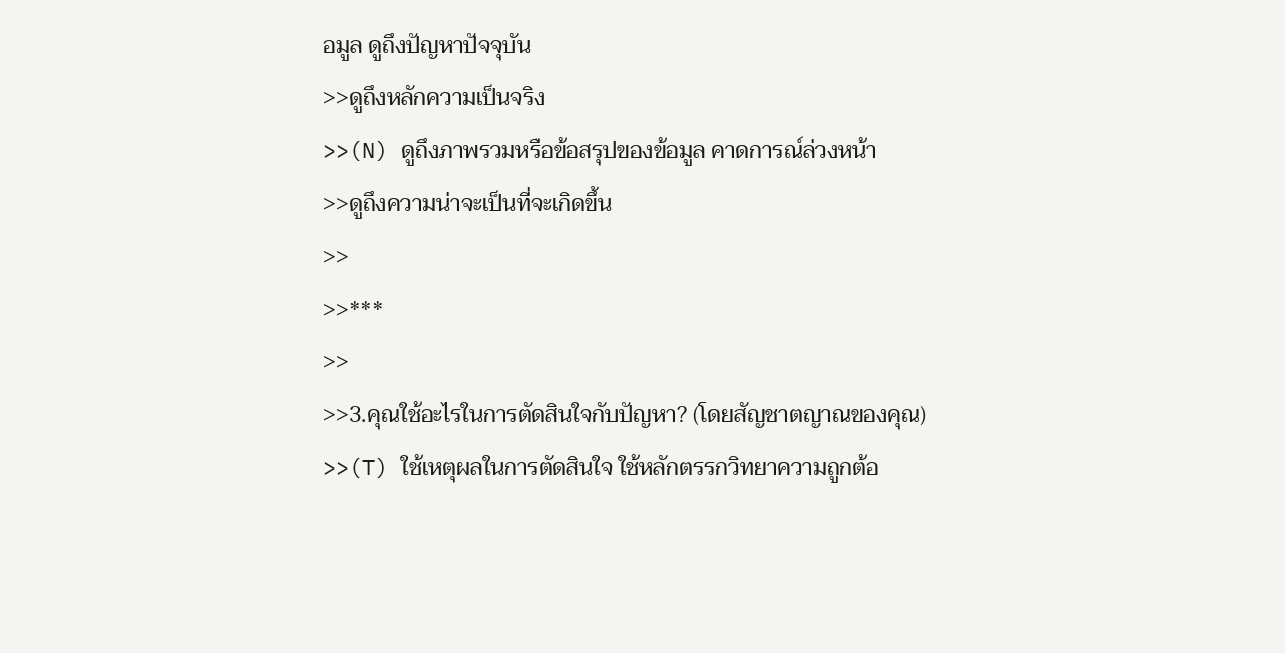อมูล ดูถึงปัญหาปัจจุบัน
>>ดูถึงหลักความเป็นจริง
>>(N) ดูถึงภาพรวมหรือข้อสรุปของข้อมูล คาดการณ์ล่วงหน้า
>>ดูถึงความน่าจะเป็นที่จะเกิดขึ้น
>>
>>***
>>
>>3.คุณใช้อะไรในการตัดสินใจกับปัญหา? (โดยสัญชาตญาณของคุณ)
>>(T) ใช้เหตุผลในการตัดสินใจ ใช้หลักตรรกวิทยาความถูกต้อ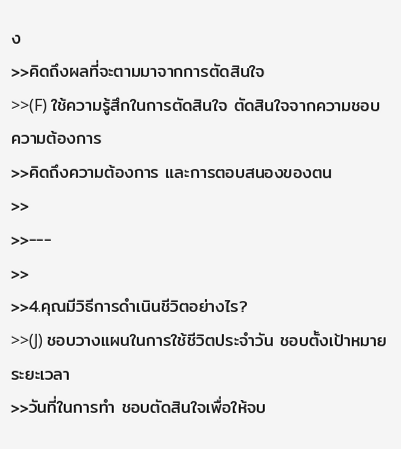ง
>>คิดถึงผลที่จะตามมาจากการตัดสินใจ
>>(F) ใช้ความรู้สึกในการตัดสินใจ ตัดสินใจจากความชอบ ความต้องการ
>>คิดถึงความต้องการ และการตอบสนองของตน
>>
>>---
>>
>>4.คุณมีวิธีการดำเนินชีวิตอย่างไร?
>>(J) ชอบวางแผนในการใช้ชีวิตประจำวัน ชอบตั้งเป้าหมาย ระยะเวลา
>>วันที่ในการทำ ชอบตัดสินใจเพื่อให้จบ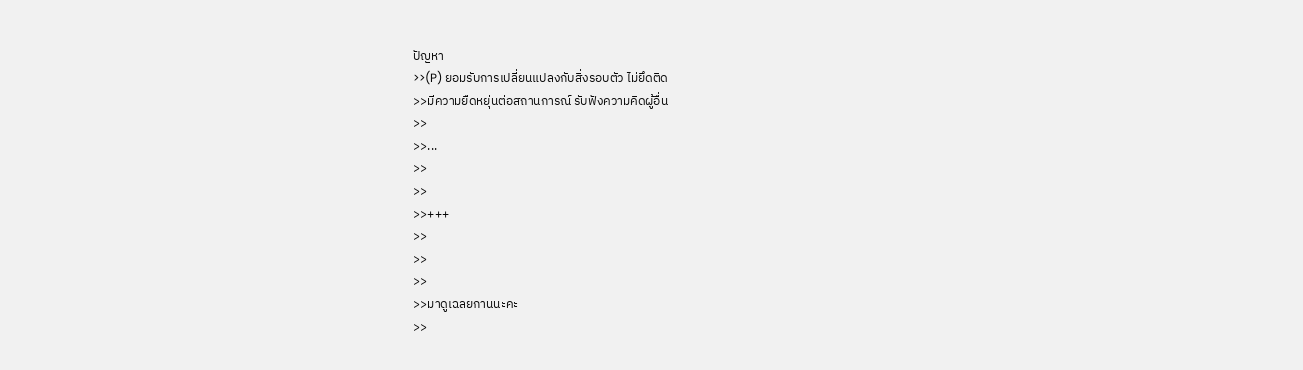ปัญหา
>>(P) ยอมรับการเปลี่ยนแปลงกับสิ่งรอบตัว ไม่ยึดติด
>>มีความยืดหยุ่นต่อสถานการณ์ รับฟังความคิดผู้อื่น
>>
>>...
>>
>>
>>+++
>>
>>
>>
>>มาดูเฉลยกานนะคะ
>>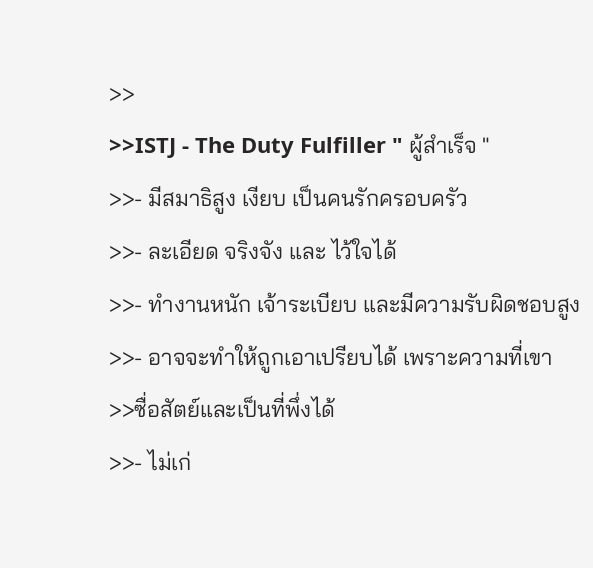>>
>>ISTJ - The Duty Fulfiller " ผู้สำเร็จ "
>>- มีสมาธิสูง เงียบ เป็นคนรักครอบครัว
>>- ละเอียด จริงจัง และ ไว้ใจได้
>>- ทำงานหนัก เจ้าระเบียบ และมีความรับผิดชอบสูง
>>- อาจจะทำให้ถูกเอาเปรียบได้ เพราะความที่เขา
>>ซื่อสัตย์และเป็นที่พึ่งได้
>>- ไม่เก่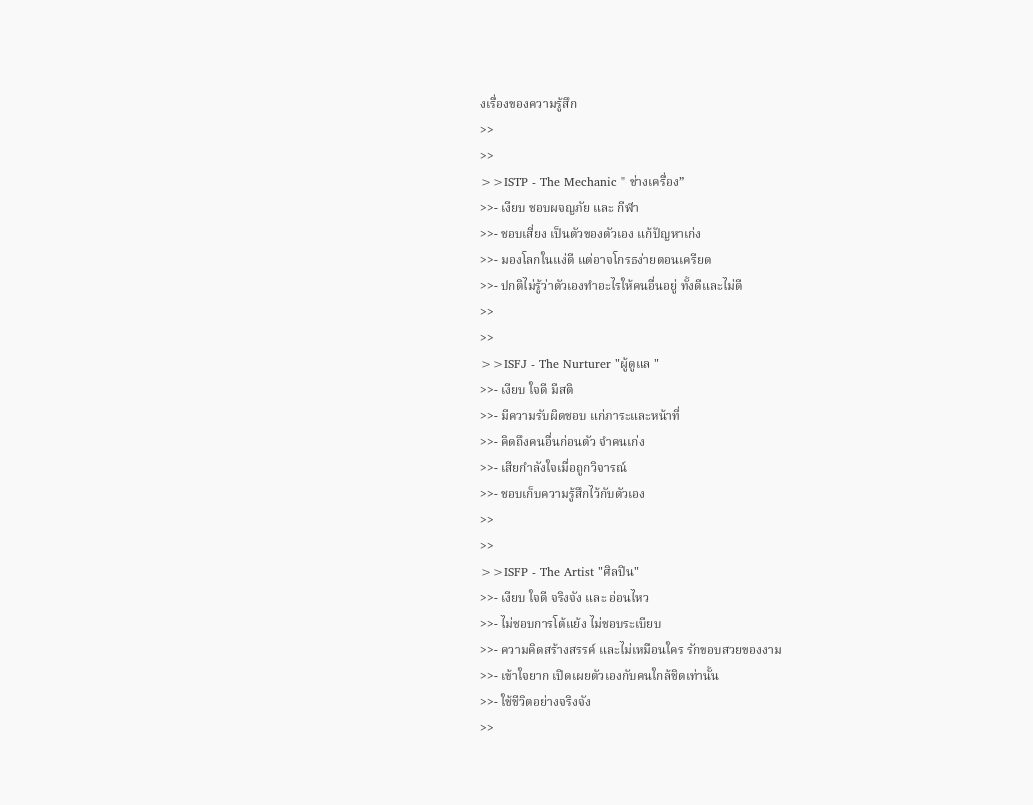งเรื่องของความรู้สึก
>>
>>
>>ISTP - The Mechanic " ช่างเครื่อง”
>>- เงียบ ชอบผจญภัย และ กีฬา
>>- ชอบเสี่ยง เป็นตัวของตัวเอง แก้ปัญหาเก่ง
>>- มองโลกในแง่ดี แต่อาจโกรธง่ายตอนเครียด
>>- ปกติไม่รู้ว่าตัวเองทำอะไรให้คนอื่นอยู่ ทั้งดีและไม่ดี
>>
>>
>>ISFJ - The Nurturer "ผู้ดูแล "
>>- เงียบ ใจดี มีสติ
>>- มีความรับผิดชอบ แก่ภาระและหน้าที่
>>- คิดถึงคนอื่นก่อนตัว จำคนเก่ง
>>- เสียกำลังใจเมื่อถูกวิจารณ์
>>- ชอบเก็บความรู้สึกไว้กับตัวเอง
>>
>>
>>ISFP - The Artist "ศิลปิน"
>>- เงียบ ใจดี จริงจัง และ อ่อนไหว
>>- ไม่ชอบการโต้แย้ง ไม่ชอบระเบียบ
>>- ความคิดสร้างสรรค์ และไม่เหมือนใคร รักขอบสวยของงาม
>>- เข้าใจยาก เปิดเผยตัวเองกับคนใกล้ชิดเท่านั้น
>>- ใช้ชีวิตอย่างจริงจัง
>>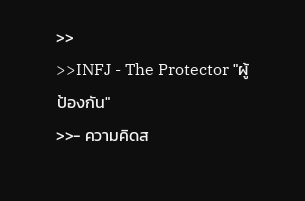>>
>>INFJ - The Protector "ผู้ป้องกัน"
>>- ความคิดส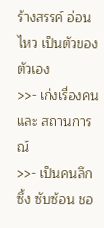ร้างสรรค์ อ่อนไหว เป็นตัวของตัวเอง
>>- เก่งเรื่องคน และ สถานการณ์
>>- เป็นคนลึกซึ้ง ซับซ้อน ชอ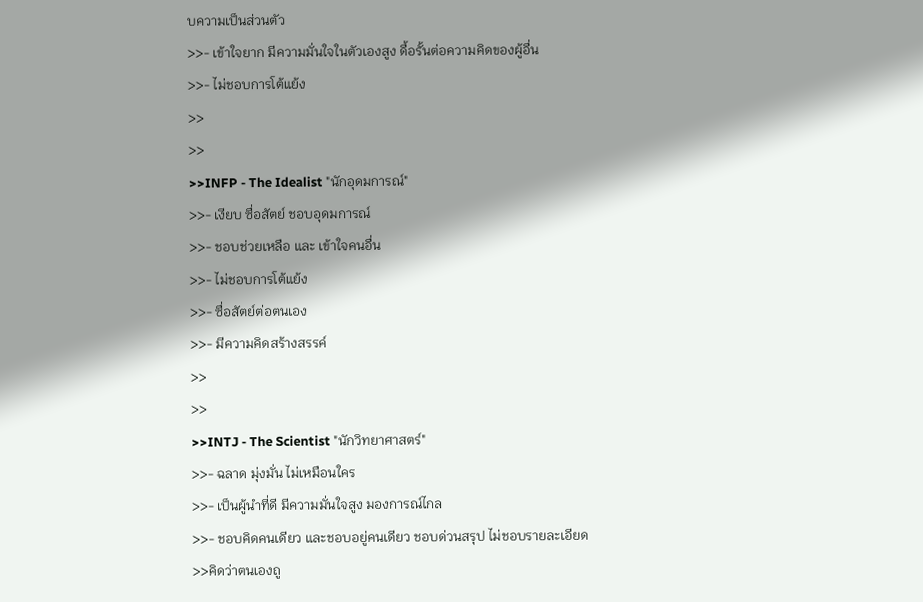บความเป็นส่วนตัว
>>- เข้าใจยาก มีความมั่นใจในตัวเองสูง ดื้อรั้นต่อความคิดของผู้อื่น
>>- ไม่ชอบการโต้แย้ง
>>
>>
>>INFP - The Idealist "นักอุดมการณ์"
>>- เงียบ ซื่อสัตย์ ชอบอุดมการณ์
>>- ชอบช่วยเหลือ และ เข้าใจคนอื่น
>>- ไม่ชอบการโต้แย้ง
>>- ซื่อสัตย์ต่อตนเอง
>>- มีความคิดสร้างสรรค์
>>
>>
>>INTJ - The Scientist "นักวิทยาศาสตร์"
>>- ฉลาด มุ่งมั่น ไม่เหมือนใคร
>>- เป็นผู้นำที่ดี มีความมั่นใจสูง มองการณ์ไกล
>>- ชอบคิดคนเดียว และชอบอยู่คนเดียว ชอบด่วนสรุป ไม่ชอบรายละเอียด
>>คิดว่าตนเองถู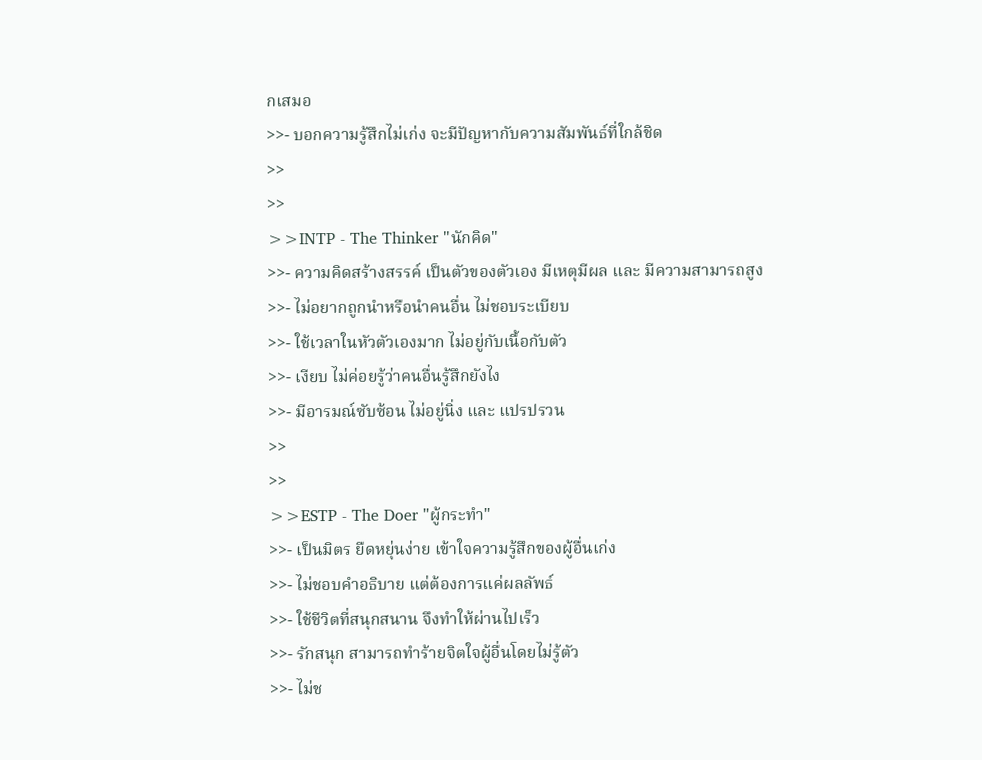กเสมอ
>>- บอกความรู้สึกไม่เก่ง จะมีปัญหากับความสัมพันธ์ที่ใกล้ชิด
>>
>>
>>INTP - The Thinker "นักคิด"
>>- ความคิดสร้างสรรค์ เป็นตัวของตัวเอง มีเหตุมีผล และ มีความสามารถสูง
>>- ไม่อยากถูกนำหรือนำคนอื่น ไม่ชอบระเบียบ
>>- ใช้เวลาในหัวตัวเองมาก ไม่อยู่กับเนื้อกับตัว
>>- เงียบ ไม่ค่อยรู้ว่าคนอื่นรู้สึกยังไง
>>- มีอารมณ์ซับซ้อน ไม่อยู่นิ่ง และ แปรปรวน
>>
>>
>>ESTP - The Doer "ผู้กระทำ"
>>- เป็นมิตร ยืดหยุ่นง่าย เข้าใจความรู้สึกของผู้อื่นเก่ง
>>- ไม่ชอบคำอธิบาย แต่ต้องการแค่ผลลัพธ์
>>- ใช้ชีวิตที่สนุกสนาน จึงทำให้ผ่านไปเร็ว
>>- รักสนุก สามารถทำร้ายจิตใจผู้อื่นโดยไม่รู้ตัว
>>- ไม่ช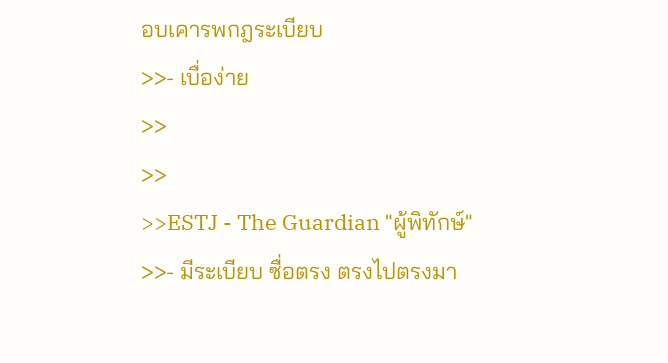อบเคารพกฎระเบียบ
>>- เบื่อง่าย
>>
>>
>>ESTJ - The Guardian "ผู้พิทักษ์"
>>- มีระเบียบ ซื่อตรง ตรงไปตรงมา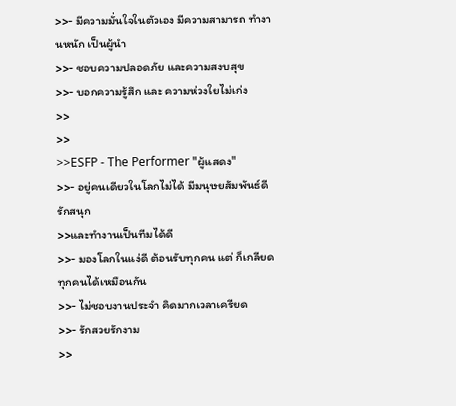>>- มีความมั่นใจในตัวเอง มีความสามารถ ทำงานหนัก เป็นผู้นำ
>>- ชอบความปลอดภัย และความสงบสุข
>>- บอกความรู้สึก และ ความห่วงใยไม่เก่ง
>>
>>
>>ESFP - The Performer "ผู้แสดง"
>>- อยู่คนเดียวในโลกไม่ได้ มีมนุษยสัมพันธ์ดี รักสนุก
>>และทำงานเป็นทีมได้ดี
>>- มองโลกในแง่ดี ต้อนรับทุกคน แต่ ก็เกลียดทุกคนได้เหมือนกัน
>>- ไม่ชอบงานประจำ คิดมากเวลาเครียด
>>- รักสวยรักงาม
>>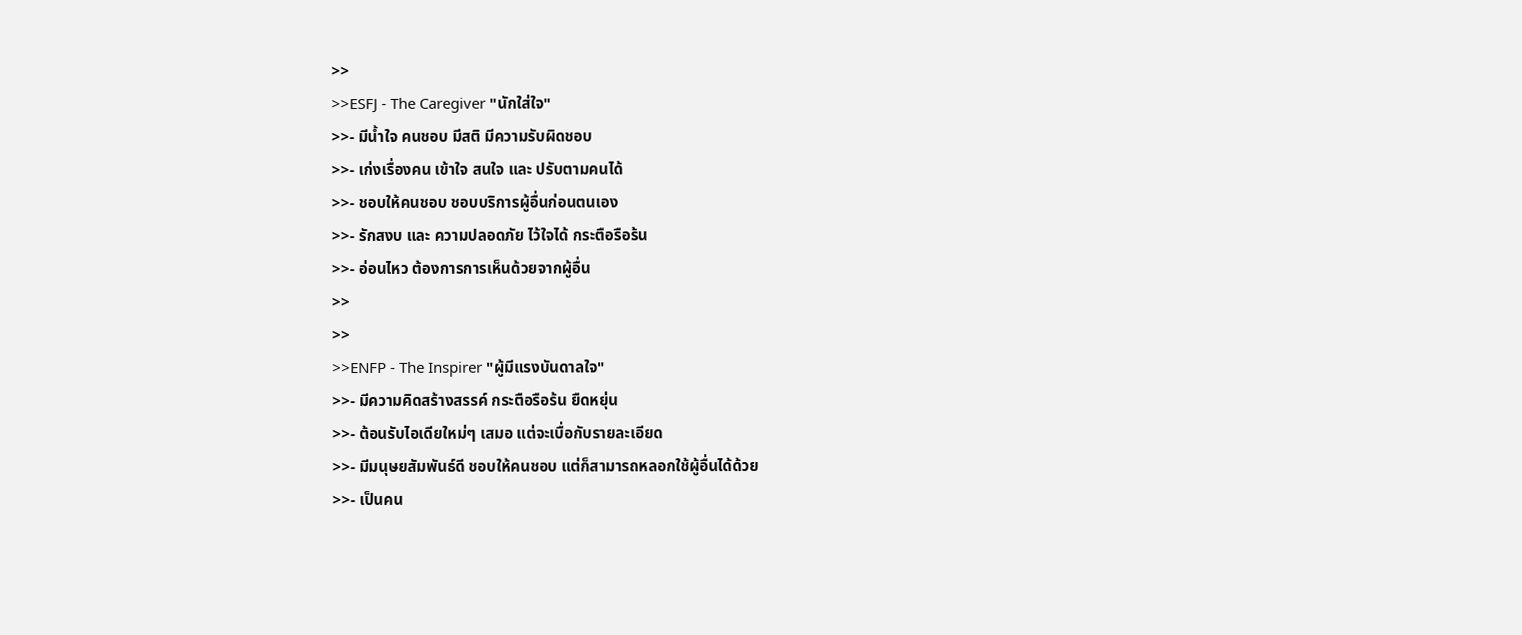>>
>>ESFJ - The Caregiver "นักใส่ใจ"
>>- มีน้ำใจ คนชอบ มีสติ มีความรับผิดชอบ
>>- เก่งเรื่องคน เข้าใจ สนใจ และ ปรับตามคนได้
>>- ชอบให้คนชอบ ชอบบริการผู้อื่นก่อนตนเอง
>>- รักสงบ และ ความปลอดภัย ไว้ใจได้ กระตือรือร้น
>>- อ่อนไหว ต้องการการเห็นด้วยจากผู้อื่น
>>
>>
>>ENFP - The Inspirer "ผู้มีแรงบันดาลใจ"
>>- มีความคิดสร้างสรรค์ กระตือรือร้น ยืดหยุ่น
>>- ต้อนรับไอเดียใหม่ๆ เสมอ แต่จะเบื่อกับรายละเอียด
>>- มีมนุษยสัมพันธ์ดี ชอบให้คนชอบ แต่ก็สามารถหลอกใช้ผู้อื่นได้ด้วย
>>- เป็นคน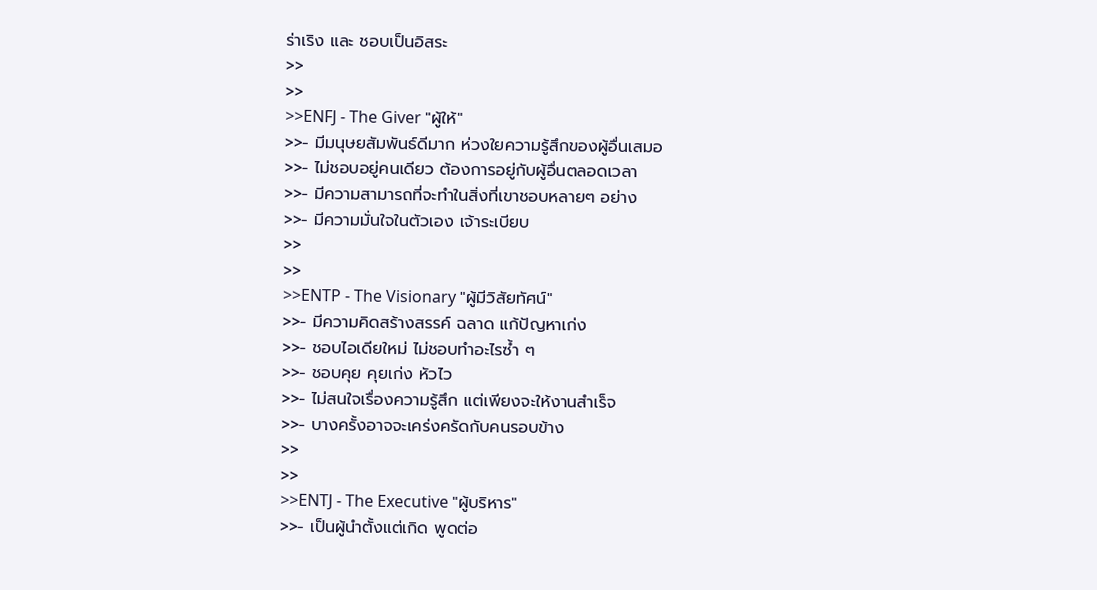ร่าเริง และ ชอบเป็นอิสระ
>>
>>
>>ENFJ - The Giver "ผู้ให้"
>>- มีมนุษยสัมพันธ์ดีมาก ห่วงใยความรู้สึกของผู้อื่นเสมอ
>>- ไม่ชอบอยู่คนเดียว ต้องการอยู่กับผู้อื่นตลอดเวลา
>>- มีความสามารถที่จะทำในสิ่งที่เขาชอบหลายๆ อย่าง
>>- มีความมั่นใจในตัวเอง เจ้าระเบียบ
>>
>>
>>ENTP - The Visionary "ผู้มีวิสัยทัศน์"
>>- มีความคิดสร้างสรรค์ ฉลาด แก้ปัญหาเก่ง
>>- ชอบไอเดียใหม่ ไม่ชอบทำอะไรซ้ำ ๆ
>>- ชอบคุย คุยเก่ง หัวไว
>>- ไม่สนใจเรื่องความรู้สึก แต่เพียงจะให้งานสำเร็จ
>>- บางครั้งอาจจะเคร่งครัดกับคนรอบข้าง
>>
>>
>>ENTJ - The Executive "ผู้บริหาร"
>>- เป็นผู้นำตั้งแต่เกิด พูดต่อ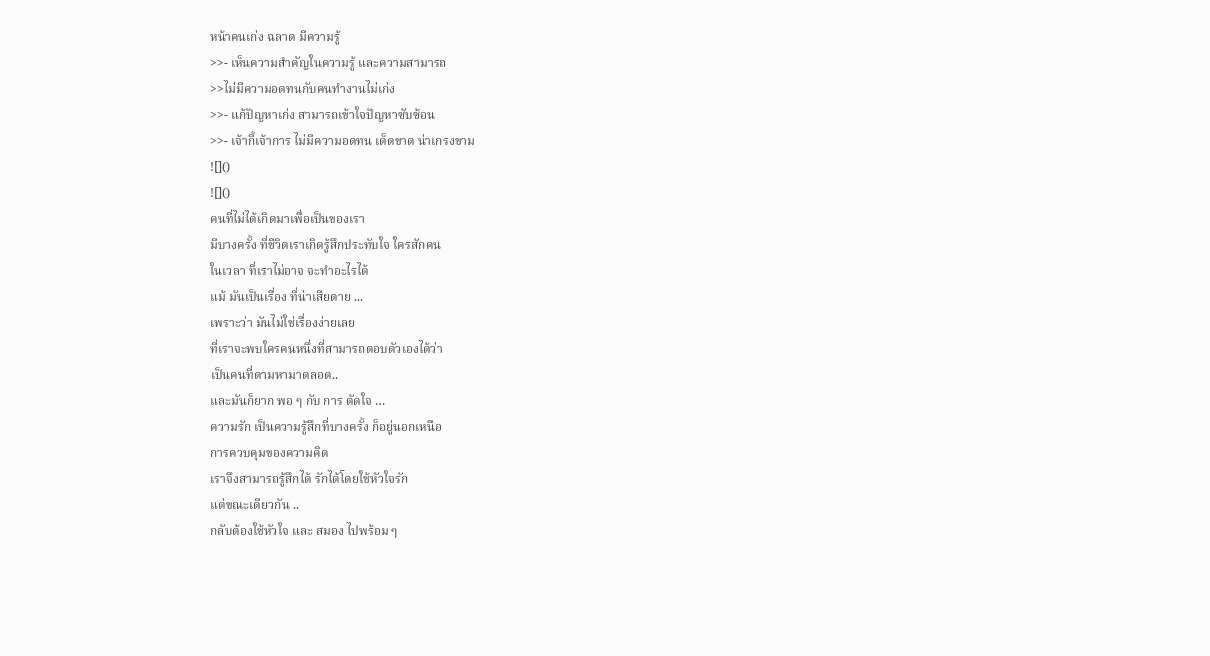หน้าคนเก่ง ฉลาด มีความรู้
>>- เห็นความสำคัญในความรู้ และความสามารถ
>>ไม่มีความอดทนกับคนทำงานไม่เก่ง
>>- แก้ปัญหาเก่ง สามารถเข้าใจปัญหาซับซ้อน
>>- เจ้ากี้เจ้าการ ไม่มีความอดทน เด็ดขาด น่าเกรงขาม
![]()
![]()
คนที่ไม่ได้เกิดมาเพื่อเป็นของเรา
มีบางครั้ง ที่ชีวิตเราเกิดรู้สึกประทับใจ ใครสักคน
ในเวลา ที่เราไม่อาจ จะทำอะไรได้
แม้ มันเป็นเรื่อง ที่น่าเสียดาย ...
เพราะว่า มันไม่ใช่เรื่องง่ายเลย
ที่เราจะพบใครคนหนึ่งที่สามารถตอบตัวเองได้ว่า
เป็นคนที่ตามหามาตลอด..
และมันก็ยาก พอ ๆ กับ การ ตัดใจ …
ความรัก เป็นความรู้สึกที่บางครั้ง ก็อยู่นอกเหนือ
การควบคุมของความคิด
เราจึงสามารถรู้สึกได้ รักได้โดยใช้หัวใจรัก
แต่ขณะเดียวกัน ..
กลับต้องใช้หัวใจ และ สมอง ไปพร้อม ๆ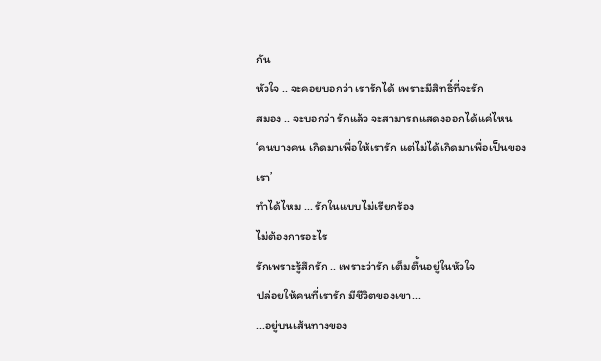กัน
หัวใจ .. จะคอยบอกว่า เรารักได้ เพราะมีสิทธิ์ที่จะรัก
สมอง .. จะบอกว่า รักแล้ว จะสามารถแสดงออกได้แค่ไหน
‘คนบางคน เกิดมาเพื่อให้เรารัก แต่ไม่ได้เกิดมาเพื่อเป็นของเรา’
ทำได้ไหม ... รักในแบบไม่เรียกร้อง
ไม่ต้องการอะไร
รักเพราะรู้สึกรัก .. เพราะว่ารัก เต็มตื้นอยู่ในหัวใจ
ปล่อยให้คนที่เรารัก มีชีวิตของเขา...
...อยู่บนเส้นทางของ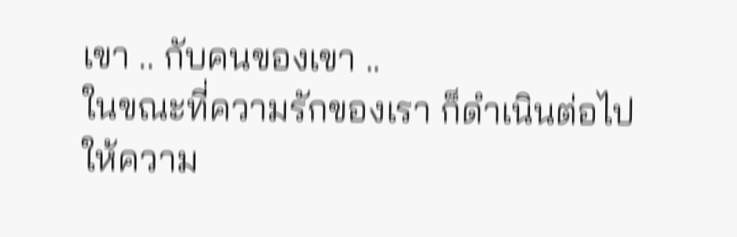เขา .. กับคนของเขา ..
ในขณะที่ความรักของเรา ก็ดำเนินต่อไป
ให้ความ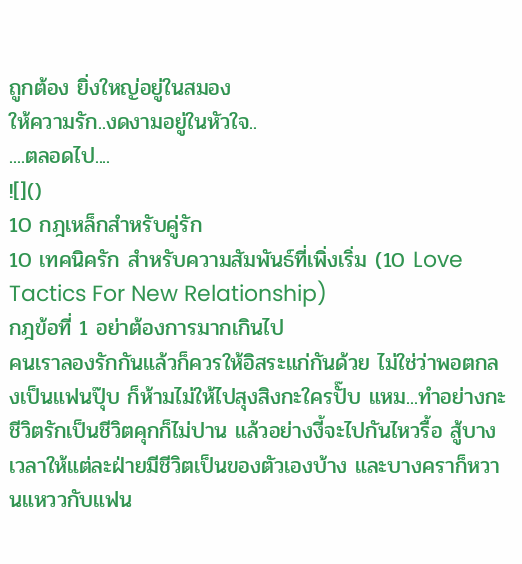ถูกต้อง ยิ่งใหญ่อยู่ในสมอง
ให้ความรัก..งดงามอยู่ในหัวใจ..
....ตลอดไป....
![]()
10 กฎเหล็กสำหรับคู่รัก
10 เทคนิครัก สำหรับความสัมพันธ์ที่เพิ่งเริ่ม (10 Love Tactics For New Relationship)
กฎข้อที่ 1 อย่าต้องการมากเกินไป
คนเราลองรักกันแล้วก็ควรให้อิสระแก่กันด้วย ไม่ใช่ว่าพอตกลงเป็นแฟนปุ๊บ ก็ห้ามไม่ให้ไปสุงสิงกะใครปั๊บ แหม...ทำอย่างกะชีวิตรักเป็นชีวิตคุกก็ไม่ปาน แล้วอย่างงี้จะไปกันไหวรื้อ สู้บางเวลาให้แต่ละฝ่ายมีชีวิตเป็นของตัวเองบ้าง และบางคราก็หวานแหววกับแฟน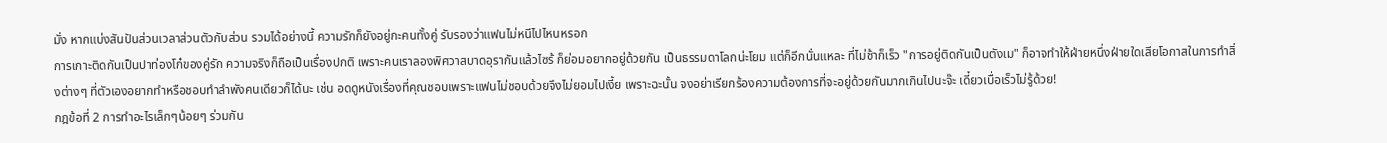มั่ง หากแบ่งสันปันส่วนเวลาส่วนตัวกับส่วน รวมได้อย่างนี้ ความรักก็ยังอยู่กะคนทั้งคู่ รับรองว่าแฟนไม่หนีไปไหนหรอก
การเกาะติดกันเป็นปาท่องโก๋ของคู่รัก ความจริงก็ถือเป็นเรื่องปกติ เพราะคนเราลองพิศวาสบาดอุรากันแล้วไซร้ ก็ย่อมอยากอยู่ด้วยกัน เป็นธรรมดาโลกน่ะโยม แต่ก็อีกนั่นแหละ ที่ไม่ช้าก็เร็ว "การอยู่ติดกันเป็นตังเม" ก็อาจทำให้ฝ่ายหนึ่งฝ่ายใดเสียโอกาสในการทำสิ่งต่างๆ ที่ตัวเองอยากทำหรือชอบทำลำพังคนเดียวก็ได้นะ เช่น อดดูหนังเรื่องที่คุณชอบเพราะแฟนไม่ชอบด้วยจึงไม่ยอมไปเงี้ย เพราะฉะนั้น จงอย่าเรียกร้องความต้องการที่จะอยู่ด้วยกันมากเกินไปนะจ๊ะ เดี๋ยวเบื่อเร็วไม่รู้ด้วย!
กฎข้อที่ 2 การทำอะไรเล็กๆน้อยๆ ร่วมกัน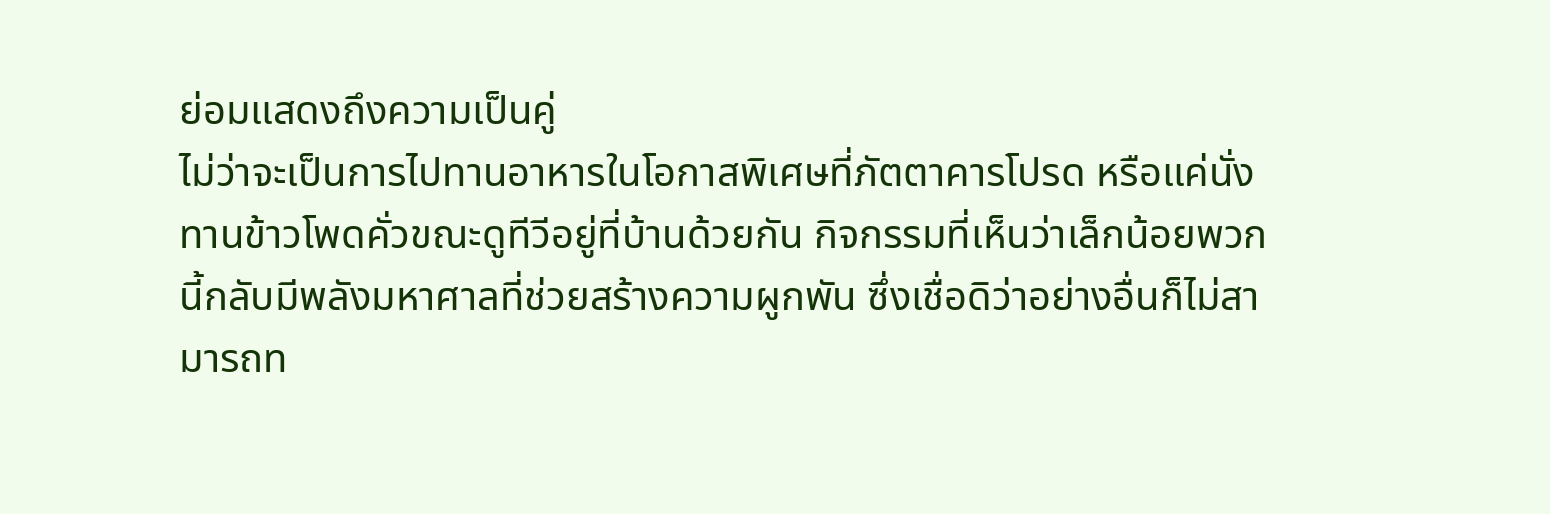ย่อมแสดงถึงความเป็นคู่
ไม่ว่าจะเป็นการไปทานอาหารในโอกาสพิเศษที่ภัตตาคารโปรด หรือแค่นั่งทานข้าวโพดคั่วขณะดูทีวีอยู่ที่บ้านด้วยกัน กิจกรรมที่เห็นว่าเล็กน้อยพวกนี้กลับมีพลังมหาศาลที่ช่วยสร้างความผูกพัน ซึ่งเชื่อดิว่าอย่างอื่นก็ไม่สามารถท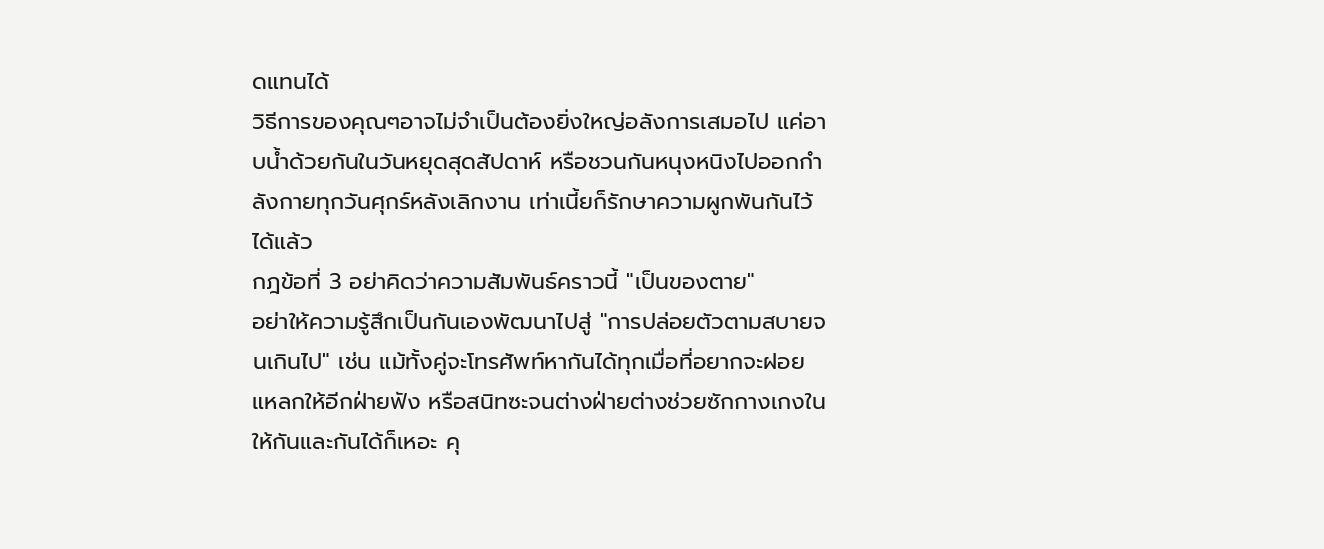ดแทนได้
วิธีการของคุณๆอาจไม่จำเป็นต้องยิ่งใหญ่อลังการเสมอไป แค่อาบน้ำด้วยกันในวันหยุดสุดสัปดาห์ หรือชวนกันหนุงหนิงไปออกกำลังกายทุกวันศุกร์หลังเลิกงาน เท่าเนี้ยก็รักษาความผูกพันกันไว้ได้แล้ว
กฎข้อที่ 3 อย่าคิดว่าความสัมพันธ์คราวนี้ "เป็นของตาย"
อย่าให้ความรู้สึกเป็นกันเองพัฒนาไปสู่ "การปล่อยตัวตามสบายจนเกินไป" เช่น แม้ทั้งคู่จะโทรศัพท์หากันได้ทุกเมื่อที่อยากจะฝอยแหลกให้อีกฝ่ายฟัง หรือสนิทซะจนต่างฝ่ายต่างช่วยซักกางเกงในให้กันและกันได้ก็เหอะ คุ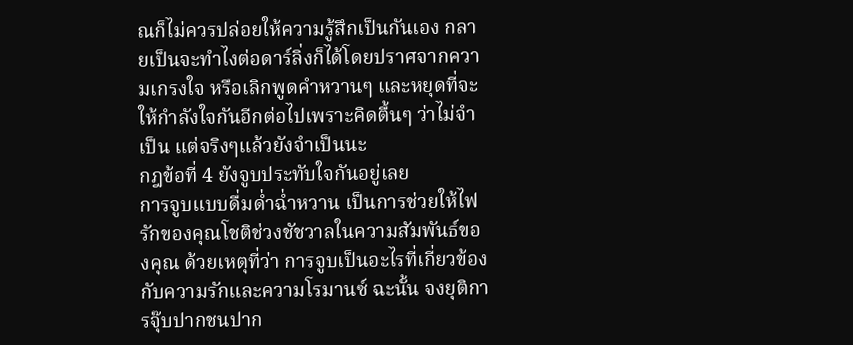ณก็ไม่ควรปล่อยให้ความรู้สึกเป็นกันเอง กลายเป็นจะทำไงต่อดาร์ลิ่งก็ได้โดยปราศจากความเกรงใจ หรือเลิกพูดคำหวานๆ และหยุดที่จะให้กำลังใจกันอีกต่อไปเพราะคิดตื้นๆ ว่าไม่จำเป็น แต่จริงๆแล้วยังจำเป็นนะ
กฎข้อที่ 4 ยังจูบประทับใจกันอยู่เลย
การจูบแบบดื่มด่ำฉ่ำหวาน เป็นการช่วยให้ไฟรักของคุณโชติช่วงชัชวาลในความสัมพันธ์ของคุณ ด้วยเหตุที่ว่า การจูบเป็นอะไรที่เกี่ยวข้องกับความรักและความโรมานซ์ ฉะนั้น จงยุติการจุ๊บปากชนปาก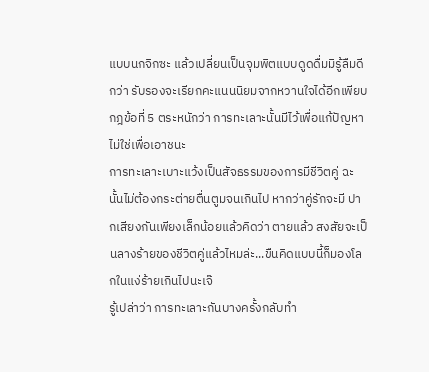แบบนกจิกซะ แล้วเปลี่ยนเป็นจุมพิตแบบดูดดื่มมิรู้ลืมดีกว่า รับรองจะเรียกคะแนนนิยมจากหวานใจได้อีกเพียบ
กฎข้อที่ 5 ตระหนักว่า การทะเลาะนั้นมีไว้เพื่อแก้ปัญหา ไม่ใช่เพื่อเอาชนะ
การทะเลาะเบาะแว้งเป็นสัจธรรมของการมีชีวิตคู่ ฉะนั้นไม่ต้องกระต่ายตื่นตูมจนเกินไป หากว่าคู่รักจะมี ปากเสียงกันเพียงเล็กน้อยแล้วคิดว่า ตายแล้ว สงสัยจะเป็นลางร้ายของชีวิตคู่แล้วไหมล่ะ...ขืนคิดแบบนี้ก็มองโลกในแง่ร้ายเกินไปนะเจ๊
รู้เปล่าว่า การทะเลาะกันบางครั้งกลับทำ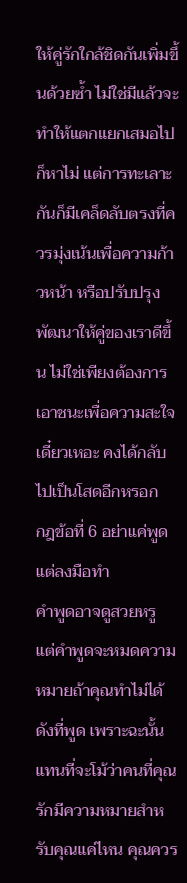ให้คู่รักใกล้ชิดกันเพิ่มขึ้นด้วยซ้ำ ไม่ใช่มีแล้วจะทำให้แตกแยกเสมอไปก็หาไม่ แต่การทะเลาะกันก็มีเคล็ดลับตรงที่ควรมุ่งเน้นเพื่อความก้าวหน้า หรือปรับปรุง พัฒนาให้คู่ของเราดีขึ้น ไม่ใช่เพียงต้องการเอาชนะเพื่อความสะใจ เดี๋ยวเหอะ คงได้กลับไปเป็นโสดอีกหรอก
กฎข้อที่ 6 อย่าแค่พูด แต่ลงมือทำ
คำพูดอาจดูสวยหรู แต่คำพูดจะหมดความหมายถ้าคุณทำไม่ได้ดังที่พูด เพราะฉะนั้นแทนที่จะโม้ว่าคนที่คุณรักมีความหมายสำหรับคุณแค่ไหน คุณควร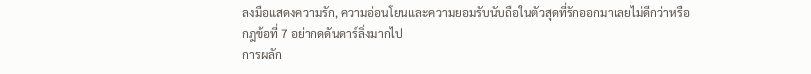ลงมือแสดงความรัก, ความอ่อนโยนและความยอมรับนับถือในตัวสุดที่รักออกมาเลยไม่ดีกว่าหรือ
กฎข้อที่ 7 อย่ากดดันดาร์ลิ่งมากไป
การผลัก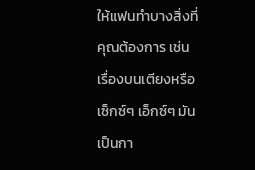ให้แฟนทำบางสิ่งที่คุณต้องการ เช่น เรื่องบนเตียงหรือเซ็กซ์ๆ เอ็กซ์ๆ มันเป็นกา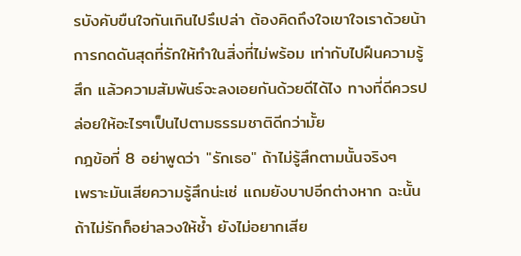รบังคับขืนใจกันเกินไปรึเปล่า ต้องคิดถึงใจเขาใจเราด้วยน้า การกดดันสุดที่รักให้ทำในสิ่งที่ไม่พร้อม เท่ากับไปฝืนความรู้สึก แล้วความสัมพันธ์จะลงเอยกันด้วยดีได้ไง ทางที่ดีควรปล่อยให้อะไรๆเป็นไปตามธรรมชาติดีกว่ามั้ย
กฎข้อที่ 8 อย่าพูดว่า "รักเธอ" ถ้าไม่รู้สึกตามนั้นจริงๆ
เพราะมันเสียความรู้สึกน่ะเซ่ แถมยังบาปอีกต่างหาก ฉะนั้นถ้าไม่รักก็อย่าลวงให้ช้ำ ยังไม่อยากเสีย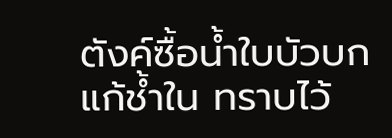ตังค์ซื้อน้ำใบบัวบก แก้ช้ำใน ทราบไว้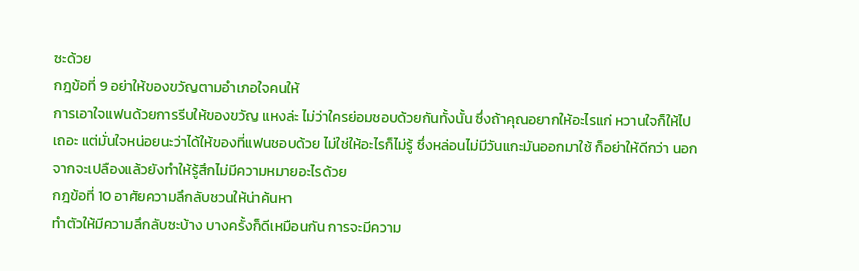ซะด้วย
กฎข้อที่ 9 อย่าให้ของขวัญตามอำเภอใจคนให้
การเอาใจแฟนด้วยการรีบให้ของขวัญ แหงล่ะ ไม่ว่าใครย่อมชอบด้วยกันทั้งนั้น ซึ่งถ้าคุณอยากให้อะไรแก่ หวานใจก็ให้ไปเถอะ แต่มั่นใจหน่อยนะว่าได้ให้ของที่แฟนชอบด้วย ไม่ใช่ให้อะไรก็ไม่รู้ ซึ่งหล่อนไม่มีวันแกะมันออกมาใช้ ก็อย่าให้ดีกว่า นอกจากจะเปลืองแล้วยังทำให้รู้สึกไม่มีความหมายอะไรด้วย
กฎข้อที่ 10 อาศัยความลึกลับชวนให้น่าค้นหา
ทำตัวให้มีความลึกลับซะบ้าง บางครั้งก็ดีเหมือนกัน การจะมีความ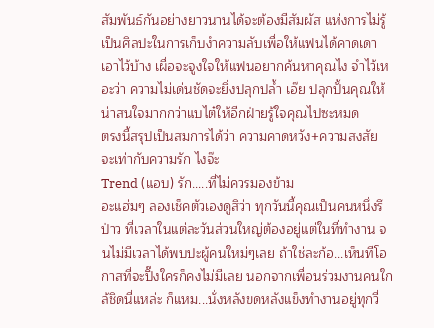สัมพันธ์กันอย่างยาวนานได้จะต้องมีสัมผัส แห่งการไม่รู้เป็นศิลปะในการเก็บงำความลับเพื่อให้แฟนได้คาดเดาเอาไว้บ้าง เผื่อจะจูงใจให้แฟนอยากค้นหาคุณไง จำไว้เหอะว่า ความไม่เด่นชัดจะยิ่งปลุกปล้ำ เอ๊ย ปลุกปั้นคุณให้น่าสนใจมากกว่าแบไต๋ให้อีกฝ่ายรู้ใจคุณไปซะหมด
ตรงนี้สรุปเป็นสมการได้ว่า ความคาดหวัง+ความสงสัย จะเท่ากับความรัก ไงจ๊ะ
Trend (แอบ) รัก.....ที่ไม่ควรมองข้าม
อะแฮ่มๆ ลองเช็คตัวเองดูสิว่า ทุกวันนี้คุณเป็นคนหนึ่งรึป่าว ที่เวลาในแต่ละวันส่วนใหญ่ต้องอยู่แต่ในที่ทำงาน จนไม่มีเวลาได้พบปะผู้คนใหม่ๆเลย ถ้าใช่ละก้อ...เห็นทีโอกาสที่จะปิ๊งใครก็คงไม่มีเลย นอกจากเพื่อนร่วมงานคนใกล้ชิดนี่แหล่ะ ก็แหม...นั่งหลังขดหลังแข็งทำงานอยู่ทุกวี่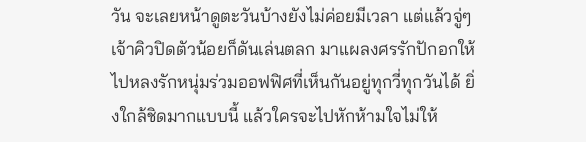วัน จะเลยหน้าดูตะวันบ้างยังไม่ค่อยมีเวลา แต่แล้วจู่ๆ เจ้าคิวปิดตัวน้อยก็ดันเล่นตลก มาแผลงศรรักปักอกให้ไปหลงรักหนุ่มร่วมออฟฟิศที่เห็นกันอยู่ทุกวี่ทุกวันได้ ยิ่งใกล้ชิดมากแบบนี้ แล้วใครจะไปหักห้ามใจไม่ให้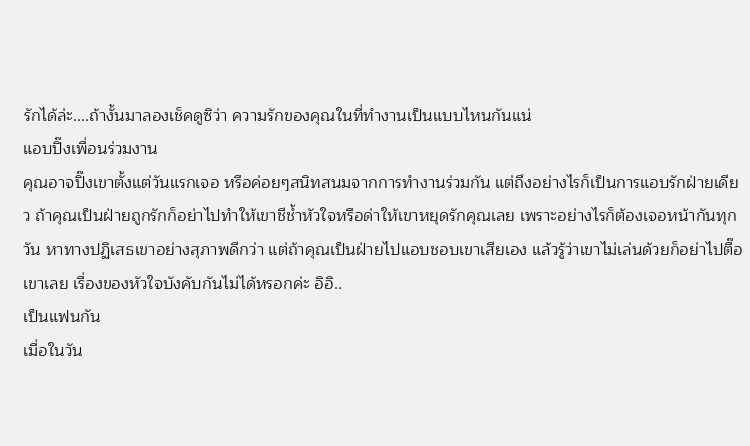รักได้ล่ะ....ถ้างั้นมาลองเช็คดูซิว่า ความรักของคุณในที่ทำงานเป็นแบบไหนกันแน่
แอบปิ๊งเพื่อนร่วมงาน
คุณอาจปิ๊งเขาตั้งแต่วันแรกเจอ หรือค่อยๆสนิทสนมจากการทำงานร่วมกัน แต่ถึงอย่างไรก็เป็นการแอบรักฝ่ายเดียว ถ้าคุณเป็นฝ่ายถูกรักก็อย่าไปทำให้เขาชีช้ำหัวใจหรือด่าให้เขาหยุดรักคุณเลย เพราะอย่างไรก็ต้องเจอหน้ากันทุกวัน หาทางปฏิเสธเขาอย่างสุภาพดีกว่า แต่ถ้าคุณเป็นฝ่ายไปแอบชอบเขาเสียเอง แล้วรู้ว่าเขาไม่เล่นด้วยก็อย่าไปตื๊อเขาเลย เรื่องของหัวใจบังคับกันไม่ได้หรอกค่ะ อิอิ..
เป็นแฟนกัน
เมื่อในวัน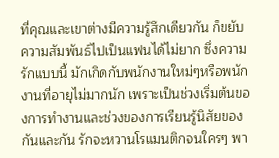ที่คุณและเขาต่างมีความรู้สึกเดียวกัน ก็ขยับความสัมพันธ์ไปเป็นแฟนได้ไม่ยาก ซึ่งความรักแบบนี้ มักเกิดกับพนักงานใหม่ๆหรือพนักงานที่อายุไม่มากนัก เพราะเป็นช่วงเริ่มต้นของการทำงานและช่วงของการเรียนรู้นิสัยของกันและกัน รักจะหวานโรแมนติกจนใครๆ พา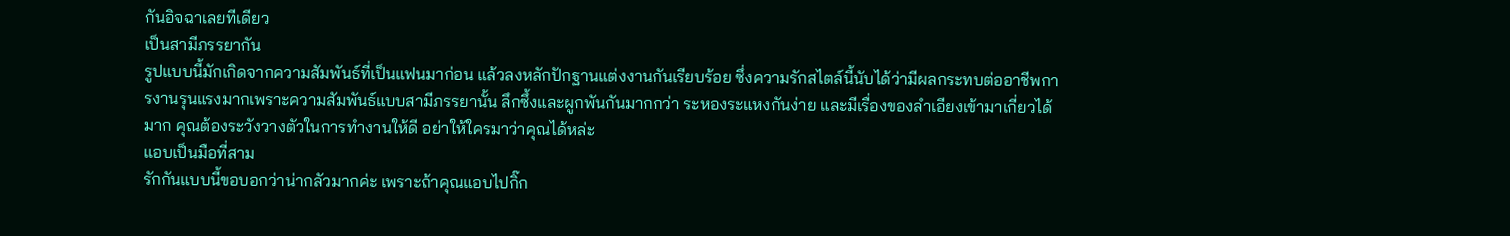กันอิจฉาเลยทีเดียว
เป็นสามีภรรยากัน
รูปแบบนี้มักเกิดจากความสัมพันธ์ที่เป็นแฟนมาก่อน แล้วลงหลักปักฐานแต่งงานกันเรียบร้อย ซึ่งความรักสไตล์นี้นับได้ว่ามีผลกระทบต่ออาชีพการงานรุนแรงมากเพราะความสัมพันธ์แบบสามีภรรยานั้น ลึกซึ้งและผูกพันกันมากกว่า ระหองระแหงกันง่าย และมีเรื่องของลำเอียงเข้ามาเกี่ยวได้มาก คุณต้องระวังวางตัวในการทำงานให้ดี อย่าให้ใครมาว่าคุณได้หล่ะ
แอบเป็นมือที่สาม
รักกันแบบนี้ขอบอกว่าน่ากลัวมากค่ะ เพราะถ้าคุณแอบไปกิ๊ก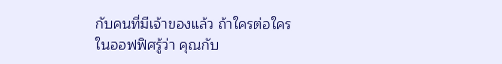กับคนที่มีเจ้าของแล้ว ถ้าใครต่อใครในออฟฟิศรู้ว่า คุณกับ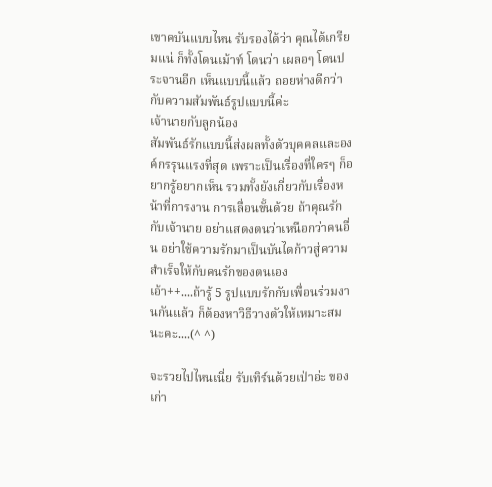เขาคบันแบบไหน รับรองได้ว่า คุณได้เกรียมแน่ ก็ทั้งโดนเม้าท์ โดนว่า เผลอๆ โดนประจานอีก เห็นแบบนี้แล้ว ถอยห่างดีกว่ากับความสัมพันธ์รูปแบบนี้ค่ะ
เจ้านายกับลูกน้อง
สัมพันธ์รักแบบนี้ส่งผลทั้งตัวบุคคลและองค์กรรุนแรงที่สุด เพราะเป็นเรื่องที่ใครๆ ก็อยากรู้อยากเห็น รวมทั้งยังเกี่ยวกับเรื่องหน้าที่การงาน การเลื่อนขั้นด้วย ถ้าคุณรักกับเจ้านาย อย่าแสดงตนว่าเหนือกว่าคนอื่น อย่าใช้ความรักมาเป็นบันไดก้าวสู่ความสำเร็จให้กับคนรักของตนเอง
เอ้า++....ถ้ารู้ 5 รูปแบบรักกับเพื่อนร่วมงานกันแล้ว ก็ต้องหาวิธีวางตัวให้เหมาะสมนะคะ....(^ ^)

จะรวยไปไหนเนี่ย รับเทิร์นด้วยเป่าอ่ะ ของเก่า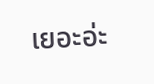เยอะอ่ะ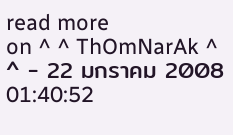read more
on ^ ^ ThOmNarAk ^ ^ - 22 มกราคม 2008 01:40:52